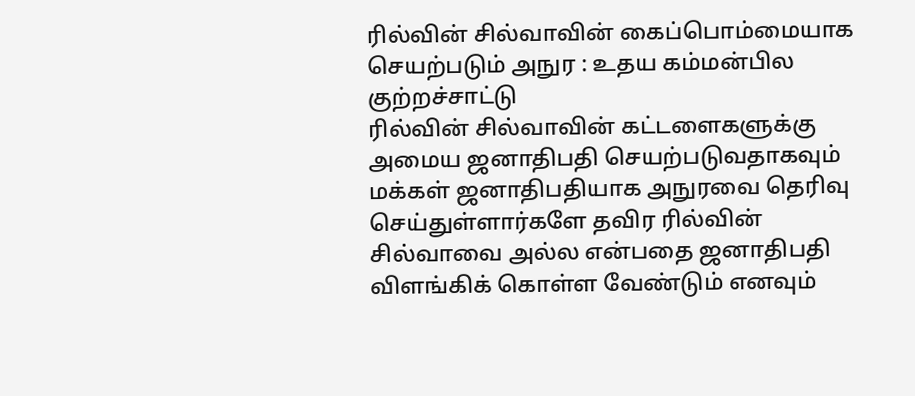ரில்வின் சில்வாவின் கைப்பொம்மையாக செயற்படும் அநுர : உதய கம்மன்பில குற்றச்சாட்டு
ரில்வின் சில்வாவின் கட்டளைகளுக்கு அமைய ஜனாதிபதி செயற்படுவதாகவும் மக்கள் ஜனாதிபதியாக அநுரவை தெரிவு செய்துள்ளார்களே தவிர ரில்வின் சில்வாவை அல்ல என்பதை ஜனாதிபதி விளங்கிக் கொள்ள வேண்டும் எனவும்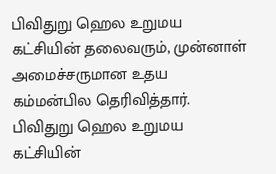பிவிதுறு ஹெல உறுமய கட்சியின் தலைவரும், முன்னாள் அமைச்சருமான உதய கம்மன்பில தெரிவித்தார்.
பிவிதுறு ஹெல உறுமய கட்சியின்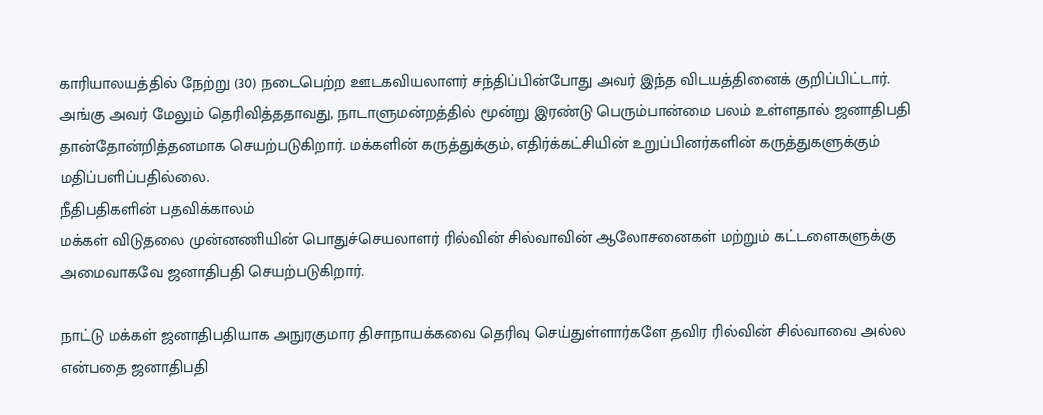காரியாலயத்தில் நேற்று (30) நடைபெற்ற ஊடகவியலாளர் சந்திப்பின்போது அவர் இந்த விடயத்தினைக் குறிப்பிட்டார்.
அங்கு அவர் மேலும் தெரிவித்ததாவது, நாடாளுமன்றத்தில் மூன்று இரண்டு பெரும்பான்மை பலம் உள்ளதால் ஜனாதிபதி தான்தோன்றித்தனமாக செயற்படுகிறார். மக்களின் கருத்துக்கும், எதிர்க்கட்சியின் உறுப்பினர்களின் கருத்துகளுக்கும் மதிப்பளிப்பதில்லை.
நீதிபதிகளின் பதவிக்காலம்
மக்கள் விடுதலை முன்னணியின் பொதுச்செயலாளர் ரில்வின் சில்வாவின் ஆலோசனைகள் மற்றும் கட்டளைகளுக்கு அமைவாகவே ஜனாதிபதி செயற்படுகிறார்.

நாட்டு மக்கள் ஜனாதிபதியாக அநுரகுமார திசாநாயக்கவை தெரிவு செய்துள்ளார்களே தவிர ரில்வின் சில்வாவை அல்ல என்பதை ஜனாதிபதி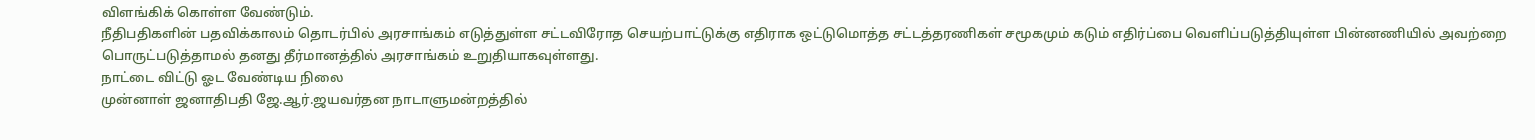விளங்கிக் கொள்ள வேண்டும்.
நீதிபதிகளின் பதவிக்காலம் தொடர்பில் அரசாங்கம் எடுத்துள்ள சட்டவிரோத செயற்பாட்டுக்கு எதிராக ஒட்டுமொத்த சட்டத்தரணிகள் சமூகமும் கடும் எதிர்ப்பை வெளிப்படுத்தியுள்ள பின்னணியில் அவற்றை பொருட்படுத்தாமல் தனது தீர்மானத்தில் அரசாங்கம் உறுதியாகவுள்ளது.
நாட்டை விட்டு ஓட வேண்டிய நிலை
முன்னாள் ஜனாதிபதி ஜே.ஆர்.ஜயவர்தன நாடாளுமன்றத்தில்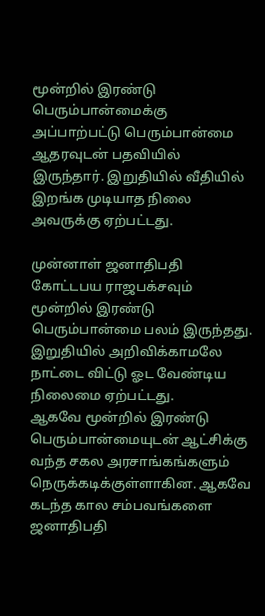மூன்றில் இரண்டு பெரும்பான்மைக்கு அப்பாற்பட்டு பெரும்பான்மை ஆதரவுடன் பதவியில் இருந்தார். இறுதியில் வீதியில் இறங்க முடியாத நிலை அவருக்கு ஏற்பட்டது.

முன்னாள் ஜனாதிபதி கோட்டபய ராஜபக்சவும் மூன்றில் இரண்டு பெரும்பான்மை பலம் இருந்தது. இறுதியில் அறிவிக்காமலே நாட்டை விட்டு ஓட வேண்டிய நிலைமை ஏற்பட்டது.
ஆகவே மூன்றில் இரண்டு பெரும்பான்மையுடன் ஆட்சிக்கு வந்த சகல அரசாங்கங்களும் நெருக்கடிக்குள்ளாகின. ஆகவே கடந்த கால சம்பவங்களை ஜனாதிபதி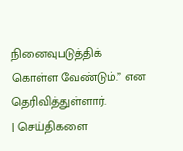நினைவுபடுத்திக் கொள்ள வேண்டும்.” என தெரிவித்துள்ளார்.
| செய்திகளை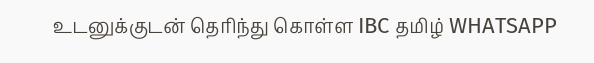உடனுக்குடன் தெரிந்து கொள்ள IBC தமிழ் WHATSAPP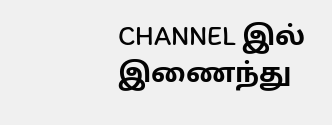CHANNEL இல் இணைந்து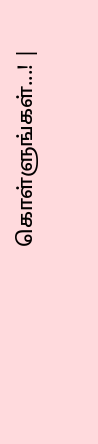கொள்ளுங்கள்...! |